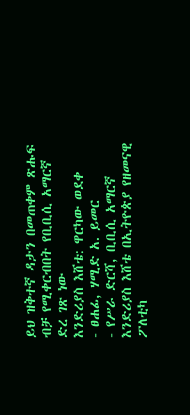ይህ ዝቅተኛ ዳታን በመጠቀም ጽሑፍ ብቻ የሚቀርብበት የቢቢሲ አማርኛ ድረ ገጽ ነው
እንድሪያስ እሸቴ: ዋርካው ወደቀ
- ፀሐፊ, ሃሚድ አ. ይመር
- የሥራ ድርሻ, ቢቢሲ አማርኛ
እንድሪያስ እሸቴ በኢትዮጵያ የዘመናዊ ፖለቲካ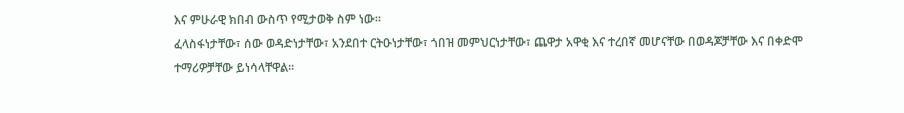እና ምሁራዊ ክበብ ውስጥ የሚታወቅ ስም ነው።
ፈላስፋነታቸው፣ ሰው ወዳድነታቸው፣ አንደበተ ርትዑነታቸው፣ ጎበዝ መምህርነታቸው፣ ጨዋታ አዋቂ እና ተረበኛ መሆናቸው በወዳጆቻቸው እና በቀድሞ ተማሪዎቻቸው ይነሳላቸዋል።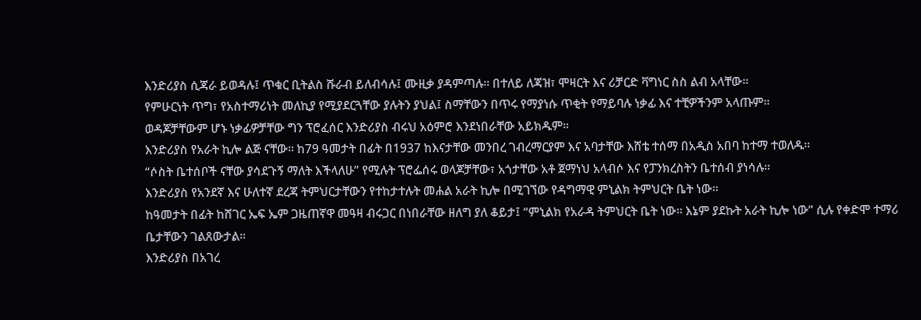እንድሪያስ ሲጃራ ይወዳሉ፤ ጥቁር ቢትልስ ሹራብ ይለብሳሉ፤ ሙዚቃ ያዳምጣሉ። በተለይ ለጃዝ፣ ሞዛርት እና ሪቻርድ ቫግነር ስስ ልብ አላቸው።
የምሁርነት ጥግ፣ የአስተማሪነት መለኪያ የሚያደርጓቸው ያሉትን ያህል፤ ስማቸውን በጥሩ የማያነሱ ጥቂት የማይባሉ ነቃፊ እና ተቺዎችንም አላጡም።
ወዳጆቻቸውም ሆኑ ነቃፊዎቻቸው ግን ፕሮፈሰር እንድሪያስ ብሩህ አዕምሮ እንደነበራቸው አይክዱም።
እንድሪያስ የአራት ኪሎ ልጅ ናቸው። ከ79 ዓመታት በፊት በ1937 ከእናታቸው መንበረ ገብረማርያም እና አባታቸው እሸቴ ተሰማ በአዲስ አበባ ከተማ ተወለዱ።
“ሶስት ቤተሰቦች ናቸው ያሳደጉኝ ማለት እችላለሁ” የሚሉት ፕሮፌሰሩ ወላጆቻቸው፣ አጎታቸው አቶ ጀማነህ አላብሶ እና የፓንክረስትን ቤተሰብ ያነሳሉ።
እንድሪያስ የአንደኛ እና ሁለተኛ ደረጃ ትምህርታቸውን የተከታተሉት መሐል አራት ኪሎ በሚገኘው የዳግማዊ ምኒልክ ትምህርት ቤት ነው።
ከዓመታት በፊት ከሸገር ኤፍ ኤም ጋዜጠኛዋ መዓዛ ብሩጋር በነበራቸው ዘለግ ያለ ቆይታ፤ “ምኒልክ የአራዳ ትምህርት ቤት ነው። እኔም ያደኩት አራት ኪሎ ነው” ሲሉ የቀድሞ ተማሪ ቤታቸውን ገልጸውታል።
እንድሪያስ በአገረ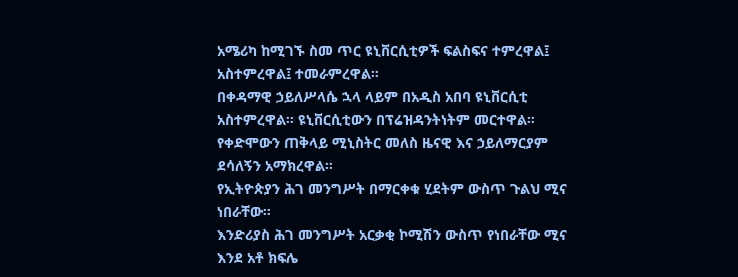አሜሪካ ከሚገኙ ስመ ጥር ዩኒቨርሲቲዎች ፍልስፍና ተምረዋል፤ አስተምረዋል፤ ተመራምረዋል።
በቀዳማዊ ኃይለሥላሴ ኋላ ላይም በአዲስ አበባ ዩኒቨርሲቲ አስተምረዋል። ዩኒቨርሲቲውን በፕሬዝዳንትነትም መርተዋል። የቀድሞውን ጠቅላይ ሚኒስትር መለስ ዜናዊ እና ኃይለማርያም ደሳለኝን አማክረዋል።
የኢትዮጵያን ሕገ መንግሥት በማርቀቁ ሂደትም ውስጥ ጉልህ ሚና ነበራቸው።
እንድሪያስ ሕገ መንግሥት አርቃቂ ኮሚሽን ውስጥ የነበራቸው ሚና እንደ አቶ ክፍሌ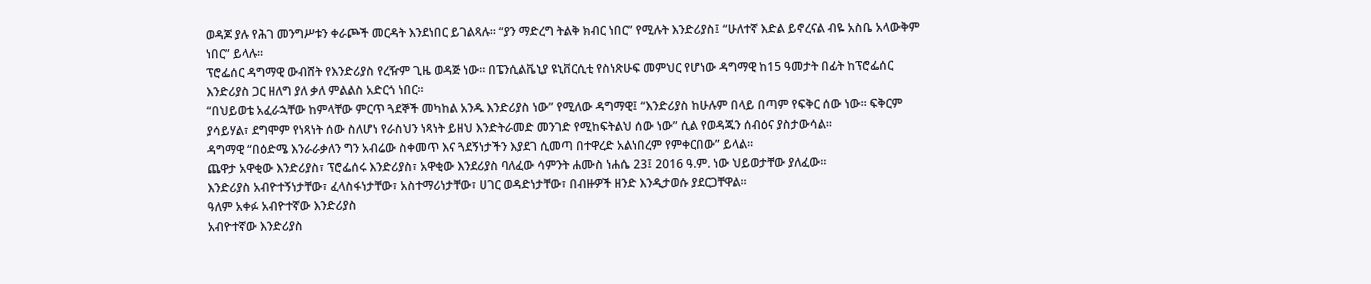ወዳጆ ያሉ የሕገ መንግሥቱን ቀራጮች መርዳት እንደነበር ይገልጻሉ። “ያን ማድረግ ትልቅ ክብር ነበር” የሚሉት እንድሪያስ፤ “ሁለተኛ እድል ይኖረናል ብዬ አስቤ አላውቅም ነበር” ይላሉ።
ፕሮፌሰር ዳግማዊ ውብሸት የእንድሪያስ የረዥም ጊዜ ወዳጅ ነው። በፔንሲልቬኒያ ዩኒቨርሲቲ የስነጽሁፍ መምህር የሆነው ዳግማዊ ከ15 ዓመታት በፊት ከፕሮፌሰር እንድሪያስ ጋር ዘለግ ያለ ቃለ ምልልስ አድርጎ ነበር።
“በህይወቴ አፈራኋቸው ከምላቸው ምርጥ ጓደኞች መካከል አንዱ እንድሪያስ ነው” የሚለው ዳግማዊ፤ “እንድሪያስ ከሁሉም በላይ በጣም የፍቅር ሰው ነው። ፍቅርም ያሳይሃል፣ ደግሞም የነጻነት ሰው ስለሆነ የራስህን ነጻነት ይዘህ እንድትራመድ መንገድ የሚከፍትልህ ሰው ነው” ሲል የወዳጁን ሰብዕና ያስታውሳል።
ዳግማዊ “በዕድሜ እንራራቃለን ግን አብሬው ስቀመጥ እና ጓደኝነታችን እያደገ ሲመጣ በተዋረድ አልነበረም የምቀርበው” ይላል።
ጨዋታ አዋቂው እንድሪያስ፣ ፕሮፌሰሩ እንድሪያስ፣ አዋቂው እንደሪያስ ባለፈው ሳምንት ሐሙስ ነሐሴ 23፤ 2016 ዓ.ም. ነው ህይወታቸው ያለፈው።
እንድሪያስ አብዮተኝነታቸው፣ ፈላስፋነታቸው፣ አስተማሪነታቸው፣ ሀገር ወዳድነታቸው፣ በብዙዎች ዘንድ እንዲታወሱ ያደርጋቸዋል።
ዓለም አቀፉ አብዮተኛው እንድሪያስ
አብዮተኛው እንድሪያስ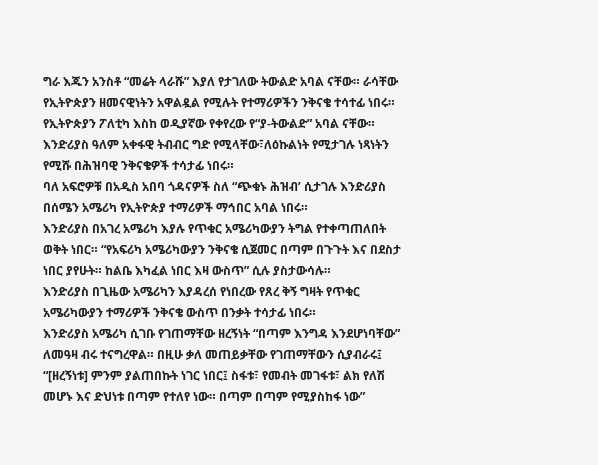ግራ እጁን አንስቶ “መሬት ላራሹ” እያለ የታገለው ትውልድ አባል ናቸው። ራሳቸው የኢትዮጵያን ዘመናዊነትን አዋልዷል የሚሉት የተማሪዎችን ንቅናቄ ተሳተፊ ነበሩ።
የኢትዮጵያን ፖለቲካ እስከ ወዲያኛው የቀየረው የ“ያ-ትውልድ” አባል ናቸው።
እንድሪያስ ዓለም አቀፋዊ ትብብር ግድ የሚላቸው፣ለዕኩልነት የሚታገሉ ነጻነትን የሚሹ በሕዝባዊ ንቅናቄዎች ተሳታፊ ነበሩ።
ባለ አፍሮዎቹ በአዲስ አበባ ጎዳናዎች ስለ “ጭቁኑ ሕዝብ’ ሲታገሉ እንድሪያስ በሰሜን አሜሪካ የኢትዮጵያ ተማሪዎች ማኅበር አባል ነበሩ።
እንድሪያስ በአገረ አሜሪካ እያሉ የጥቁር አሜሪካውያን ትግል የተቀጣጠለበት ወቅት ነበር። “የአፍሪካ አሜሪካውያን ንቅናቄ ሲጀመር በጣም በጉጉት እና በደስታ ነበር ያየሁት። ከልቤ እካፈል ነበር እዛ ውስጥ” ሲሉ ያስታውሳሉ።
እንድሪያስ በጊዜው አሜሪካን እያዳረሰ የነበረው የጸረ ቅኝ ግዛት የጥቁር አሜሪካውያን ተማሪዎች ንቅናቄ ውስጥ በንቃት ተሳታፊ ነበሩ።
እንድሪያስ አሜሪካ ሲገቡ የገጠማቸው ዘረኝነት “በጣም እንግዳ እንደሆነባቸው” ለመዓዛ ብሩ ተናግረዋል። በዚሁ ቃለ መጠይቃቸው የገጠማቸውን ሲያብራሩ፤ “[ዘረኝነቱ] ምንም ያልጠበኩት ነገር ነበር፤ ስፋቱ፣ የመብት መገፋቱ፣ ልክ የለሽ መሆኑ እና ድህነቱ በጣም የተለየ ነው። በጣም በጣም የሚያስከፋ ነው”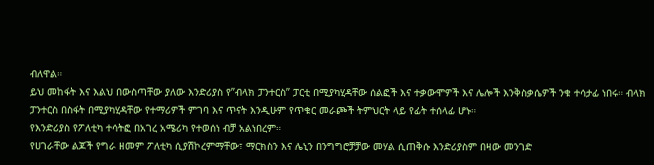ብለዋል።
ይህ መከፋት እና እልህ በውስጣቸው ያለው እንድሪያስ የ”ብላክ ፓንተርስ” ፓርቲ በሚያካሂዳቸው ሰልፎች እና ተቃውሞዎች እና ሌሎች እንቅስቃሴዎች ንቁ ተሳታፊ ነበሩ። ብላክ ፓንተርስ በስፋት በሚያካሂዳቸው የተማሪዎች ምገባ እና ጥናት እንዲሁም የጥቁር መራጮች ትምህርት ላይ የፊት ተሰላፊ ሆኑ።
የእንድሪያስ የፖለቲካ ተሳትፎ በአገረ አሜሪካ የተወሰነ ብቻ አልነበረም።
የሀገራቸው ልጆች የግራ ዘመም ፖለቲካ ሲያሽኮረምማቸው፣ ማርክስን እና ሌኒን በንግግሮቻቻው መሃል ሲጠቅሱ እንድሪያስም በዛው መንገድ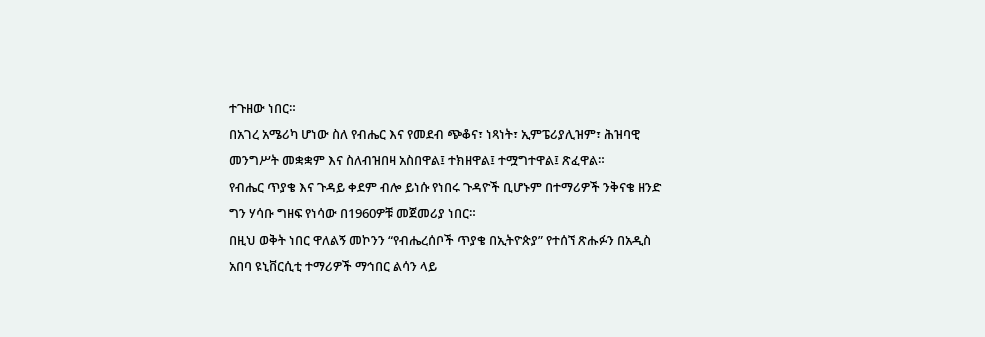ተጉዘው ነበር።
በአገረ አሜሪካ ሆነው ስለ የብሔር እና የመደብ ጭቆና፣ ነጻነት፣ ኢምፔሪያሊዝም፣ ሕዝባዊ መንግሥት መቋቋም እና ስለብዝበዛ አስበዋል፤ ተክዘዋል፤ ተሟግተዋል፤ ጽፈዋል።
የብሔር ጥያቄ እና ጉዳይ ቀደም ብሎ ይነሱ የነበሩ ጉዳዮች ቢሆኑም በተማሪዎች ንቅናቄ ዘንድ ግን ሃሳቡ ግዘፍ የነሳው በ1960ዎቹ መጀመሪያ ነበር።
በዚህ ወቅት ነበር ዋለልኝ መኮንን “የብሔረሰቦች ጥያቄ በኢትዮጵያ” የተሰኘ ጽሑፉን በአዲስ አበባ ዩኒቨርሲቲ ተማሪዎች ማኅበር ልሳን ላይ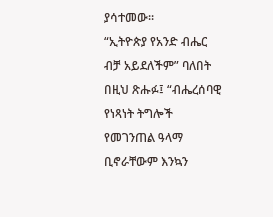ያሳተመው።
“ኢትዮጵያ የአንድ ብሔር ብቻ አይደለችም” ባለበት በዚህ ጽሑፉ፤ “ብሔረሰባዊ የነጻነት ትግሎች የመገንጠል ዓላማ ቢኖራቸውም እንኳን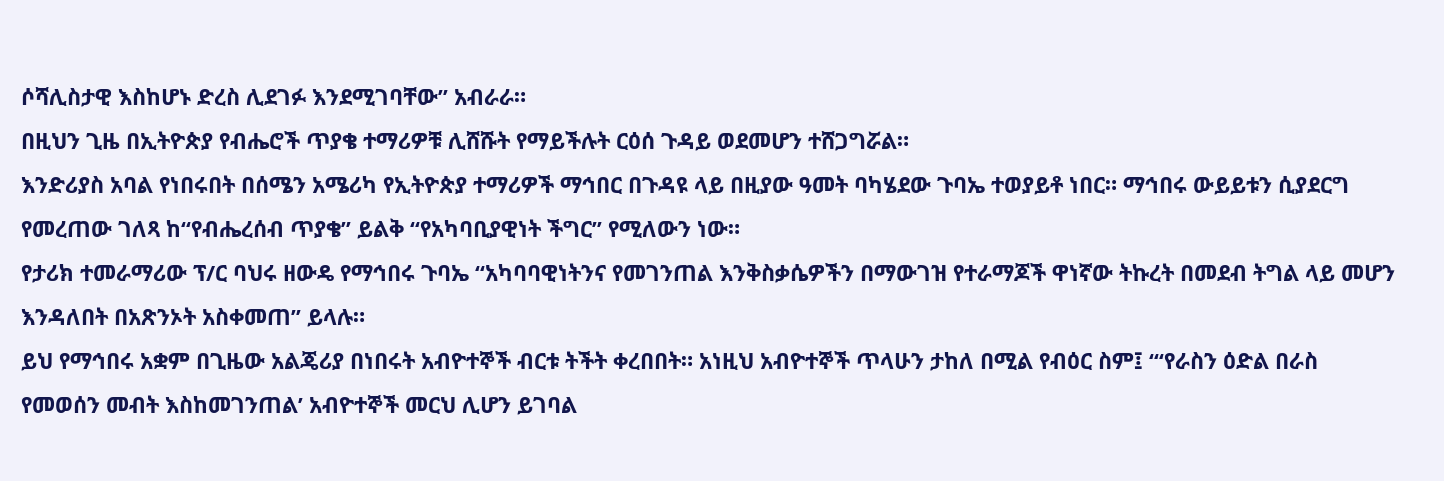ሶሻሊስታዊ እስከሆኑ ድረስ ሊደገፉ እንደሚገባቸው” አብራራ።
በዚህን ጊዜ በኢትዮጵያ የብሔሮች ጥያቄ ተማሪዎቹ ሊሸሹት የማይችሉት ርዕሰ ጉዳይ ወደመሆን ተሸጋግሯል።
እንድሪያስ አባል የነበሩበት በሰሜን አሜሪካ የኢትዮጵያ ተማሪዎች ማኅበር በጉዳዩ ላይ በዚያው ዓመት ባካሄደው ጉባኤ ተወያይቶ ነበር። ማኅበሩ ውይይቱን ሲያደርግ የመረጠው ገለጻ ከ“የብሔረሰብ ጥያቄ” ይልቅ “የአካባቢያዊነት ችግር” የሚለውን ነው።
የታሪክ ተመራማሪው ፕ/ር ባህሩ ዘውዴ የማኅበሩ ጉባኤ “አካባባዊነትንና የመገንጠል እንቅስቃሴዎችን በማውገዝ የተራማጆች ዋነኛው ትኩረት በመደብ ትግል ላይ መሆን እንዳለበት በአጽንኦት አስቀመጠ” ይላሉ።
ይህ የማኅበሩ አቋም በጊዜው አልጄሪያ በነበሩት አብዮተኞች ብርቱ ትችት ቀረበበት። አነዚህ አብዮተኞች ጥላሁን ታከለ በሚል የብዕር ስም፤ “‘የራስን ዕድል በራስ የመወሰን መብት እስከመገንጠል’ አብዮተኞች መርህ ሊሆን ይገባል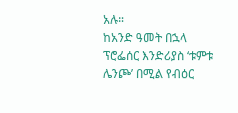አሉ።
ከአንድ ዓመት በኋላ ፕሮፌሰር እንድሪያስ ‘ቱምቱ ሌንጮ’ በሚል የብዕር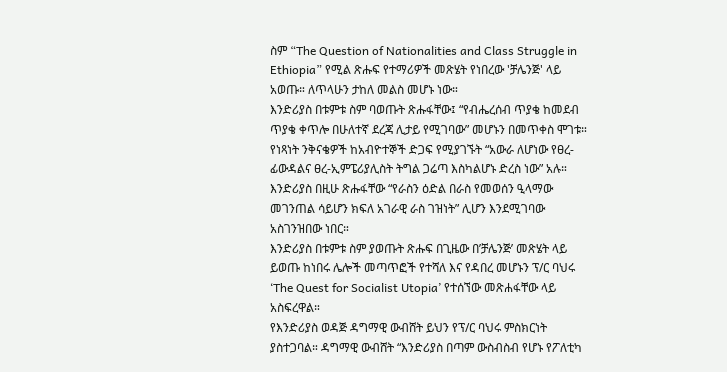ስም “The Question of Nationalities and Class Struggle in Ethiopia” የሚል ጽሑፍ የተማሪዎች መጽሄት የነበረው 'ቻሌንጅ' ላይ አወጡ። ለጥላሁን ታከለ መልስ መሆኑ ነው።
እንድሪያስ በቱምቱ ስም ባወጡት ጽሑፋቸው፤ “የብሔረሰብ ጥያቄ ከመደብ ጥያቄ ቀጥሎ በሁለተኛ ደረጃ ሊታይ የሚገባው” መሆኑን በመጥቀስ ሞገቱ።
የነጻነት ንቅናቄዎች ከአብዮተኞች ድጋፍ የሚያገኙት “አውራ ለሆነው የፀረ-ፊውዳልና ፀረ-ኢምፔሪያሊስት ትግል ጋሬጣ እስካልሆኑ ድረስ ነው” አሉ።
እንድሪያስ በዚሁ ጽሑፋቸው “የራስን ዕድል በራስ የመወሰን ዒላማው መገንጠል ሳይሆን ክፍለ አገራዊ ራስ ገዝነት” ሊሆን እንደሚገባው አስገንዝበው ነበር።
እንድሪያስ በቱምቱ ስም ያወጡት ጽሑፍ በጊዜው በ’ቻሌንጅ’ መጽሄት ላይ ይወጡ ከነበሩ ሌሎች መጣጥፎች የተሻለ እና የዳበረ መሆኑን ፕ/ር ባህሩ ‘The Quest for Socialist Utopia’ የተሰኘው መጽሐፋቸው ላይ አስፍረዋል።
የእንድሪያስ ወዳጅ ዳግማዊ ውብሸት ይህን የፕ/ር ባህሩ ምስክርነት ያስተጋባል። ዳግማዊ ውብሸት “እንድሪያስ በጣም ውስብስብ የሆኑ የፖለቲካ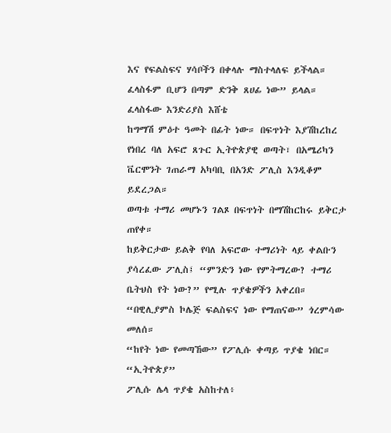እና የፍልስፍና ሃሳቦችን በቀላሉ ማስተላለፍ ይችላል። ፈላስፋም ቢሆን በጣም ድንቅ ጸሀፊ ነው” ይላል።
ፈላስፋው እንድሪያስ እሸቴ
ከግማሽ ምዕተ ዓመት በፊት ነው። በፍጥነት እያሽከረከረ የነበረ ባለ አፍሮ ጸጉር ኢትዮጵያዊ ወጣት፣ በአሜሪካን ቬርሞንት ገጠራማ አካባቢ በአንድ ፖሊስ እንዲቆም ይደረጋል።
ወጣቱ ተማሪ መሆኑን ገልጾ በፍጥነት በማሽከርከሩ ይቅርታ ጠየቀ።
ከይቅርታው ይልቅ የባለ አፍሮው ተማሪነት ላይ ቀልቡን ያሳረፈው ፖሊስ፤ “ምንድን ነው የምትማረው? ተማሪ ቤትህስ የት ነው?” የሚሉ ጥያቄዎችን አቀረበ።
“በዊሊያምስ ኮሌጅ ፍልስፍና ነው የማጠናው” ጎረምሳው መለሰ።
“ከየት ነው የመጣኸው” የፖሊሱ ቀጣይ ጥያቄ ነበር።
“ኢትዮጵያ”
ፖሊሱ ሌላ ጥያቄ አስከተለ፥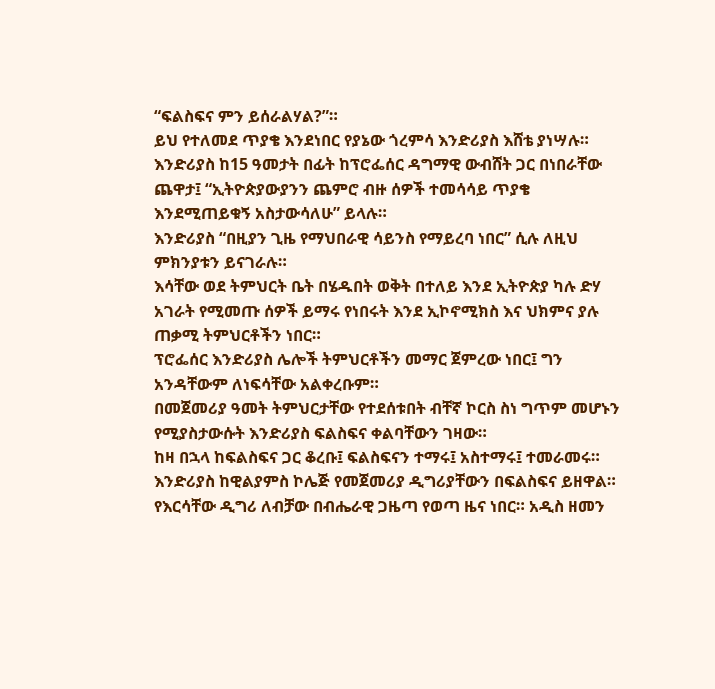“ፍልስፍና ምን ይሰራልሃል?”።
ይህ የተለመደ ጥያቄ እንደነበር የያኔው ጎረምሳ እንድሪያስ እሸቴ ያነሣሉ። እንድሪያስ ከ15 ዓመታት በፊት ከፕሮፌሰር ዳግማዊ ውብሸት ጋር በነበራቸው ጨዋታ፤ “ኢትዮጵያውያንን ጨምሮ ብዙ ሰዎች ተመሳሳይ ጥያቄ እንደሚጠይቁኝ አስታውሳለሁ” ይላሉ።
እንድሪያስ “በዚያን ጊዜ የማህበራዊ ሳይንስ የማይረባ ነበር” ሲሉ ለዚህ ምክንያቱን ይናገራሉ።
እሳቸው ወደ ትምህርት ቤት በሄዱበት ወቅት በተለይ እንደ ኢትዮጵያ ካሉ ድሃ አገራት የሚመጡ ሰዎች ይማሩ የነበሩት እንደ ኢኮኖሚክስ እና ህክምና ያሉ ጠቃሚ ትምህርቶችን ነበር።
ፕሮፌሰር እንድሪያስ ሌሎች ትምህርቶችን መማር ጀምረው ነበር፤ ግን አንዳቸውም ለነፍሳቸው አልቀረቡም።
በመጀመሪያ ዓመት ትምህርታቸው የተደሰቱበት ብቸኛ ኮርስ ስነ ግጥም መሆኑን የሚያስታውሱት እንድሪያስ ፍልስፍና ቀልባቸውን ገዛው።
ከዛ በኋላ ከፍልስፍና ጋር ቆረቡ፤ ፍልስፍናን ተማሩ፤ አስተማሩ፤ ተመራመሩ።
እንድሪያስ ከዊልያምስ ኮሌጅ የመጀመሪያ ዲግሪያቸውን በፍልስፍና ይዘዋል። የእርሳቸው ዲግሪ ለብቻው በብሔራዊ ጋዜጣ የወጣ ዜና ነበር። አዲስ ዘመን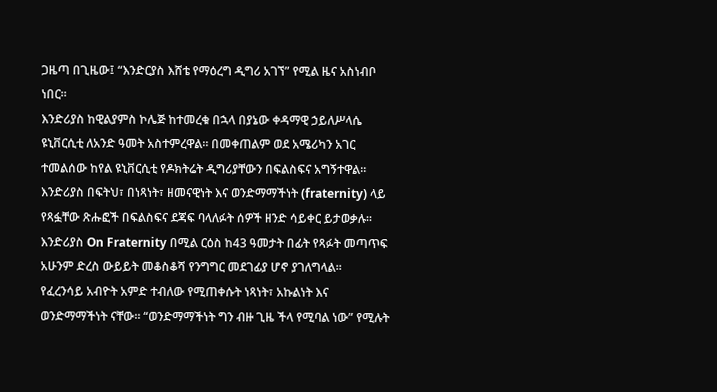ጋዜጣ በጊዜው፤ “እንድርያስ እሸቴ የማዕረግ ዲግሪ አገኘ” የሚል ዜና አስነብቦ ነበር።
እንድሪያስ ከዊልያምስ ኮሌጅ ከተመረቁ በኋላ በያኔው ቀዳማዊ ኃይለሥላሴ ዩኒቨርሲቲ ለአንድ ዓመት አስተምረዋል። በመቀጠልም ወደ አሜሪካን አገር ተመልሰው ከየል ዩኒቨርሲቲ የዶክትሬት ዲግሪያቸውን በፍልስፍና አግኝተዋል።
እንድሪያስ በፍትህ፣ በነጻነት፣ ዘመናዊነት እና ወንድማማችነት (fraternity) ላይ የጻፏቸው ጽሑፎች በፍልስፍና ደጃፍ ባላለፉት ሰዎች ዘንድ ሳይቀር ይታወቃሉ።
እንድሪያስ On Fraternity በሚል ርዕስ ከ43 ዓመታት በፊት የጻፉት መጣጥፍ አሁንም ድረስ ውይይት መቆስቆሻ የንግግር መደገፊያ ሆኖ ያገለግላል።
የፈረንሳይ አብዮት አምድ ተብለው የሚጠቀሱት ነጻነት፣ አኩልነት እና ወንድማማችነት ናቸው። “ወንድማማችነት ግን ብዙ ጊዜ ችላ የሚባል ነው” የሚሉት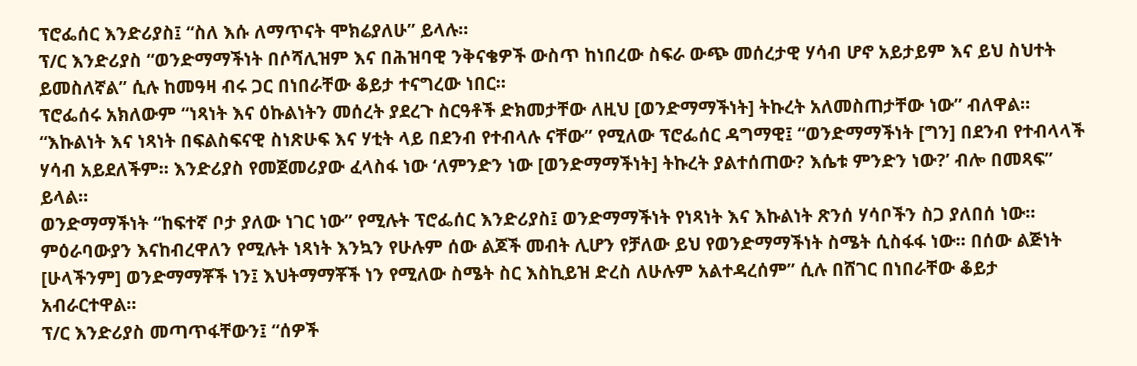ፕሮፌሰር እንድሪያስ፤ “ስለ እሱ ለማጥናት ሞክሬያለሁ” ይላሉ።
ፕ/ር እንድሪያስ “ወንድማማችነት በሶሻሊዝም እና በሕዝባዊ ንቅናቄዎች ውስጥ ከነበረው ስፍራ ውጭ መሰረታዊ ሃሳብ ሆኖ አይታይም እና ይህ ስህተት ይመስለኛል” ሲሉ ከመዓዛ ብሩ ጋር በነበራቸው ቆይታ ተናግረው ነበር።
ፕሮፌሰሩ አክለውም “ነጻነት እና ዕኩልነትን መሰረት ያደረጉ ስርዓቶች ድክመታቸው ለዚህ [ወንድማማችነት] ትኩረት አለመስጠታቸው ነው” ብለዋል።
“እኩልነት እና ነጻነት በፍልስፍናዊ ስነጽሁፍ እና ሃቲት ላይ በደንብ የተብላሉ ናቸው” የሚለው ፕሮፌሰር ዳግማዊ፤ “ወንድማማችነት [ግን] በደንብ የተብላላች ሃሳብ አይደለችም። እንድሪያስ የመጀመሪያው ፈላስፋ ነው ‘ለምንድን ነው [ወንድማማችነት] ትኩረት ያልተሰጠው? እሴቱ ምንድን ነው?’ ብሎ በመጻፍ” ይላል።
ወንድማማችነት “ከፍተኛ ቦታ ያለው ነገር ነው” የሚሉት ፕሮፌሰር እንድሪያስ፤ ወንድማማችነት የነጻነት እና እኩልነት ጽንሰ ሃሳቦችን ስጋ ያለበሰ ነው።
ምዕራባውያን እናከብረዋለን የሚሉት ነጻነት እንኳን የሁሉም ሰው ልጆች መብት ሊሆን የቻለው ይህ የወንድማማችነት ስሜት ሲስፋፋ ነው። በሰው ልጅነት [ሁላችንም] ወንድማማቾች ነን፤ እህትማማቾች ነን የሚለው ስሜት ስር እስኪይዝ ድረስ ለሁሉም አልተዳረሰም” ሲሉ በሸገር በነበራቸው ቆይታ አብራርተዋል።
ፕ/ር እንድሪያስ መጣጥፋቸውን፤ “ሰዎች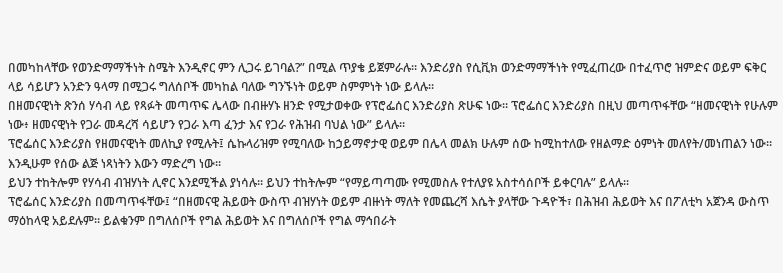በመካከላቸው የወንድማማችነት ስሜት እንዲኖር ምን ሊጋሩ ይገባል?” በሚል ጥያቄ ይጀምራሉ። እንድሪያስ የሲቪክ ወንድማማችነት የሚፈጠረው በተፈጥሮ ዝምድና ወይም ፍቅር ላይ ሳይሆን አንድን ዓላማ በሚጋሩ ግለሰቦች መካከል ባለው ግንኙነት ወይም ስምምነት ነው ይላሉ።
በዘመናዊነት ጽንሰ ሃሳብ ላይ የጻፉት መጣጥፍ ሌላው በብዙሃኑ ዘንድ የሚታወቀው የፕሮፌሰር እንድሪያስ ጽሁፍ ነው። ፕሮፌሰር እንድሪያስ በዚህ መጣጥፋቸው “ዘመናዊነት የሁሉም ነው፥ ዘመናዊነት የጋራ መዳረሻ ሳይሆን የጋራ እጣ ፈንታ እና የጋራ የሕዝብ ባህል ነው” ይላሉ።
ፕሮፌሰር እንድሪያስ የዘመናዊነት መለኪያ የሚሉት፤ ሴኩላሪዝም የሚባለው ከኃይማኖታዊ ወይም በሌላ መልክ ሁሉም ሰው ከሚከተለው የዘልማድ ዕምነት መለየት/መነጠልን ነው። እንዲሁም የሰው ልጅ ነጻነትን እውን ማድረግ ነው።
ይህን ተከትሎም የሃሳብ ብዝሃነት ሊኖር እንደሚችል ያነሳሉ። ይህን ተከትሎም “የማይጣጣሙ የሚመስሉ የተለያዩ አስተሳሰቦች ይቀርባሉ” ይላሉ።
ፕሮፌሰር እንድሪያስ በመጣጥፋቸው፤ “በዘመናዊ ሕይወት ውስጥ ብዝሃነት ወይም ብዙነት ማለት የመጨረሻ እሴት ያላቸው ጉዳዮች፣ በሕዝብ ሕይወት እና በፖለቲካ አጀንዳ ውስጥ ማዕከላዊ አይደሉም። ይልቁንም በግለሰቦች የግል ሕይወት እና በግለሰቦች የግል ማኅበራት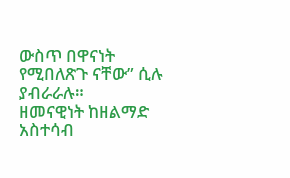ውስጥ በዋናነት የሚበለጽጉ ናቸው” ሲሉ ያብራራሉ።
ዘመናዊነት ከዘልማድ አስተሳብ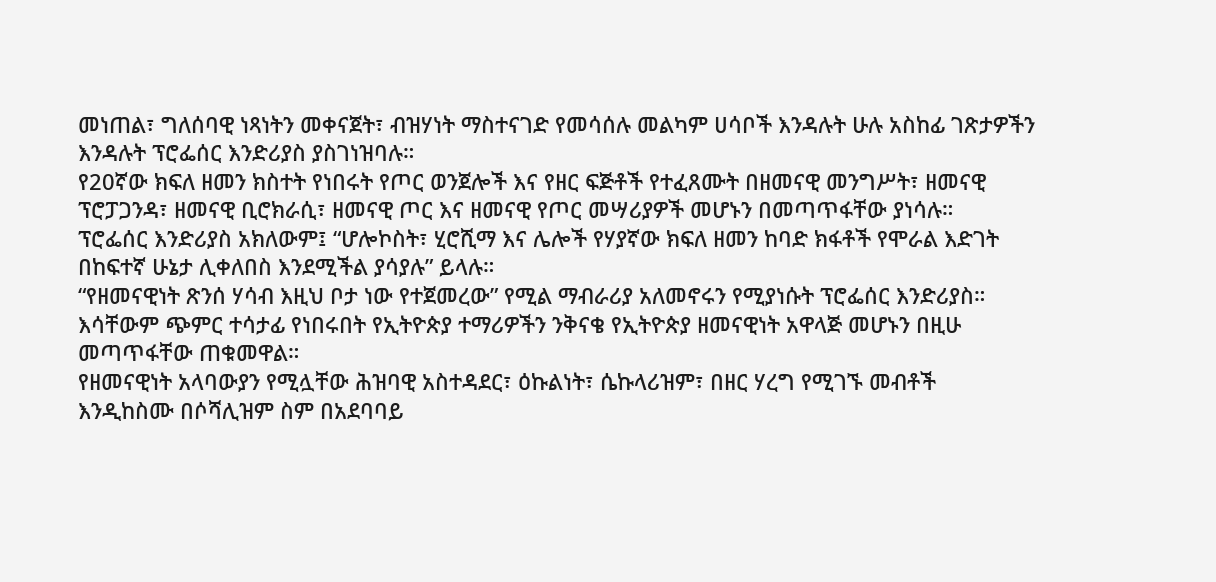መነጠል፣ ግለሰባዊ ነጻነትን መቀናጀት፣ ብዝሃነት ማስተናገድ የመሳሰሉ መልካም ሀሳቦች እንዳሉት ሁሉ አስከፊ ገጽታዎችን እንዳሉት ፕሮፌሰር እንድሪያስ ያስገነዝባሉ።
የ20ኛው ክፍለ ዘመን ክስተት የነበሩት የጦር ወንጀሎች እና የዘር ፍጅቶች የተፈጸሙት በዘመናዊ መንግሥት፣ ዘመናዊ ፕሮፓጋንዳ፣ ዘመናዊ ቢሮክራሲ፣ ዘመናዊ ጦር እና ዘመናዊ የጦር መሣሪያዎች መሆኑን በመጣጥፋቸው ያነሳሉ።
ፕሮፌሰር እንድሪያስ አክለውም፤ “ሆሎኮስት፣ ሂሮሺማ እና ሌሎች የሃያኛው ክፍለ ዘመን ከባድ ክፋቶች የሞራል እድገት በከፍተኛ ሁኔታ ሊቀለበስ እንደሚችል ያሳያሉ” ይላሉ።
“የዘመናዊነት ጽንሰ ሃሳብ እዚህ ቦታ ነው የተጀመረው” የሚል ማብራሪያ አለመኖሩን የሚያነሱት ፕሮፌሰር እንድሪያስ። እሳቸውም ጭምር ተሳታፊ የነበሩበት የኢትዮጵያ ተማሪዎችን ንቅናቄ የኢትዮጵያ ዘመናዊነት አዋላጅ መሆኑን በዚሁ መጣጥፋቸው ጠቁመዋል።
የዘመናዊነት አላባውያን የሚሏቸው ሕዝባዊ አስተዳደር፣ ዕኩልነት፣ ሴኩላሪዝም፣ በዘር ሃረግ የሚገኙ መብቶች እንዲከስሙ በሶሻሊዝም ስም በአደባባይ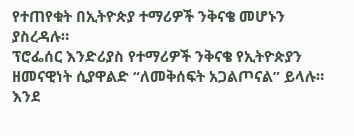የተጠየቁት በኢትዮጵያ ተማሪዎች ንቅናቄ መሆኑን ያስረዳሉ።
ፕሮፌሰር እንድሪያስ የተማሪዎች ንቅናቄ የኢትዮጵያን ዘመናዊነት ሲያዋልድ “ለመቅሰፍት አጋልጦናል” ይላሉ።
እንደ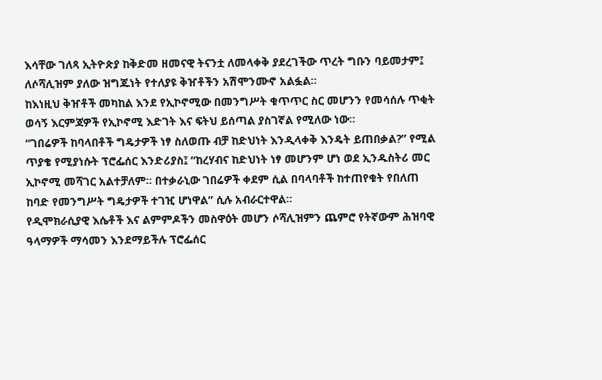እሳቸው ገለጻ ኢትዮጵያ ከቅድመ ዘመናዊ ትናንቷ ለመላቀቅ ያደረገችው ጥረት ግቡን ባይመታም፤ ለሶሻሊዝም ያለው ዝግጁነት የተለያዩ ቅዠቶችን አሽሞንሙኖ አልፏል።
ከእነዚህ ቅዠቶች መካከል እንደ የኢኮኖሚው በመንግሥት ቁጥጥር ስር መሆንን የመሳሰሉ ጥቂት ወሳኝ እርምጃዎች የኢኮኖሚ እድገት እና ፍትህ ይሰጣል ያስገኛል የሚለው ነው።
“ገበሬዎች ከባላበቶች ግዴታዎች ነፃ ስለወጡ ብቻ ከድህነት እንዲላቀቅ እንዴት ይጠበቃል?” የሚል ጥያቄ የሚያነሱት ፕሮፌሰር እንድሪያስ፤ “ከረሃብና ከድህነት ነፃ መሆንም ሆነ ወደ ኢንዱስትሪ መር ኢኮኖሚ መሻገር አልተቻለም። በተቃራኒው ገበሬዎች ቀደም ሲል በባላባቶች ከተጠየቁት የበለጠ ከባድ የመንግሥት ግዴታዎች ተገዢ ሆነዋል” ሲሉ አብራርተዋል።
የዲሞክራሲያዊ እሴቶች እና ልምምዶችን መስዋዕት መሆን ሶሻሊዝምን ጨምሮ የትኛውም ሕዝባዊ ዓላማዎች ማሳመን እንደማይችሉ ፕሮፌሰር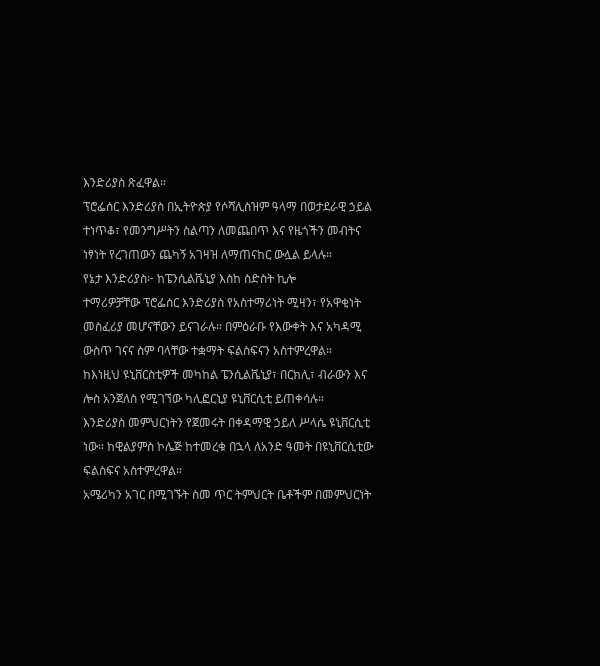እንድሪያስ ጽፈዋል።
ፕሮፌሰር እንድሪያስ በኢትዮጵያ የሶሻሊስዝም ዓላማ በወታደራዊ ኃይል ተነጥቆ፣ የመንግሥትን ስልጣን ለመጨበጥ እና የዜጎችን መብትና ነፃነት የረገጠውን ጨካኝ አገዛዝ ለማጠናከር ውሏል ይላሉ።
የኔታ እንድሪያስ፦ ከፔንሲልቬኒያ እስከ ስድስት ኪሎ
ተማሪዎቻቸው ፕሮፌሰር እንድሪያስ የአስተማሪነት ሚዛን፣ የአዋቂነት መስፈሪያ መሆናቸውን ይናገራሉ። በምዕራቡ የእውቀት እና አካዳሚ ውስጥ ገናና ስም ባላቸው ተቋማት ፍልስፍናን አስተምረዋል።
ከእነዚህ ዩኒቨርስቲዎች መካከል ፔንሲልቬኒያ፣ በርክሊ፣ ብራውን እና ሎስ አንጀለስ የሚገኘው ካሊፎርኒያ ዩኒቨርሲቲ ይጠቀሳሉ።
እንድሪያስ መምህርነትን የጀመሩት በቀዳማዊ ኃይለ ሥላሴ ዩኒቨርሲቲ ነው። ከዊልያምስ ኮሌጅ ከተመረቁ በኋላ ለአንድ ዓመት በዩኒቨርሲቲው ፍልስፍና አስተምረዋል።
አሜሪካን አገር በሚገኙት ስመ ጥር ትምህርት ቤቶችም በመምህርነት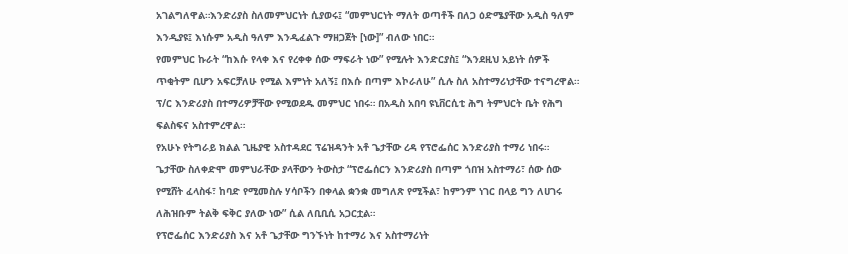አገልግለዋል።እንድሪያስ ስለመምህርነት ሲያወሩ፤ “መምህርነት ማለት ወጣቶች በለጋ ዕድሜያቸው አዲስ ዓለም እንዲያዩ፤ እነሱም አዲስ ዓለም እንዲፈልጉ ማዘጋጀት [ነው]” ብለው ነበር።
የመምህር ኩራት “ከእሱ የላቀ እና የረቀቀ ሰው ማፍራት ነው” የሚሉት እንድርያስ፤ “እንደዚህ አይነት ሰዎች ጥቂትም ቢሆን አፍርቻለሁ የሚል እምነት አለኝ፤ በእሱ በጣም እኮራለሁ” ሲሉ ስለ አስተማሪነታቸው ተናግረዋል።
ፕ/ር እንድሪያስ በተማሪዎቻቸው የሚወደዱ መምህር ነበሩ። በአዲስ አበባ ዩኒቨርሲቲ ሕግ ትምህርት ቤት የሕግ ፍልስፍና አስተምረዋል።
የአሁኑ የትግራይ ክልል ጊዜያዊ አስተዳደር ፕሬዝዳንት አቶ ጌታቸው ረዳ የፕሮፌሰር እንድሪያስ ተማሪ ነበሩ።
ጌታቸው ስለቀድሞ መምህራቸው ያላቸውን ትውስታ “ፕሮፌሰርን እንድሪያስ በጣም ጎበዝ አስተማሪ፣ ሰው ሰው የሚሸት ፈላስፋ፣ ከባድ የሚመስሉ ሃሳቦችን በቀላል ቋንቋ መግለጽ የሚችል፣ ከምንም ነገር በላይ ግን ለሀገሩ ለሕዝቡም ትልቅ ፍቅር ያለው ነው” ሲል ለቢቢሲ አጋርቷል።
የፕሮፌሰር እንድሪያስ እና አቶ ጌታቸው ግንኙነት ከተማሪ እና አስተማሪነት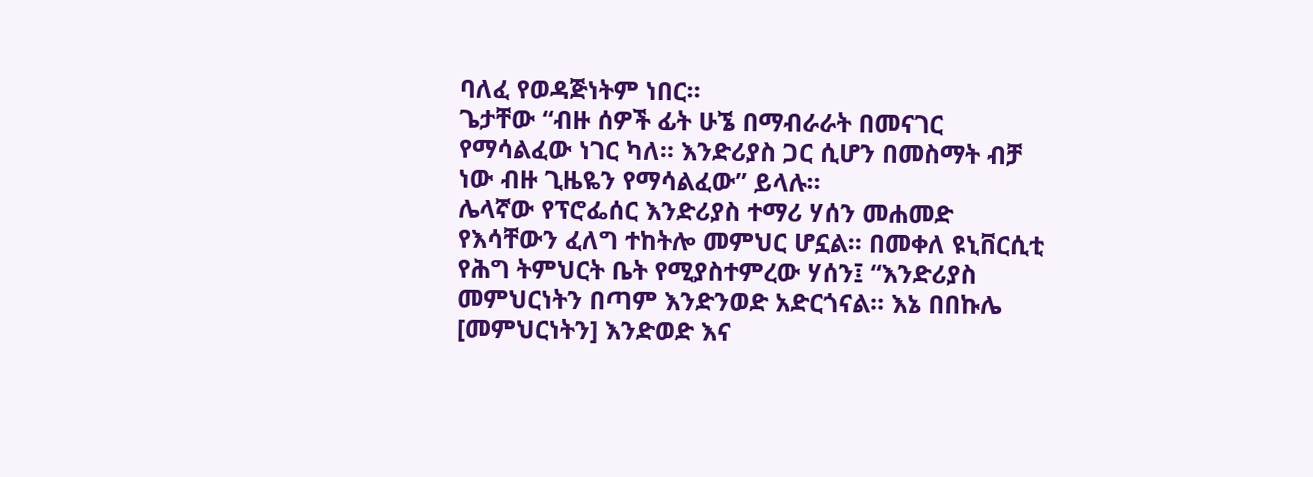ባለፈ የወዳጅነትም ነበር።
ጌታቸው “ብዙ ሰዎች ፊት ሁኜ በማብራራት በመናገር የማሳልፈው ነገር ካለ። እንድሪያስ ጋር ሲሆን በመስማት ብቻ ነው ብዙ ጊዜዬን የማሳልፈው” ይላሉ።
ሌላኛው የፕሮፌሰር እንድሪያስ ተማሪ ሃሰን መሐመድ የእሳቸውን ፈለግ ተከትሎ መምህር ሆኗል። በመቀለ ዩኒቨርሲቲ የሕግ ትምህርት ቤት የሚያስተምረው ሃሰን፤ “እንድሪያስ መምህርነትን በጣም እንድንወድ አድርጎናል። እኔ በበኩሌ [መምህርነትን] እንድወድ እና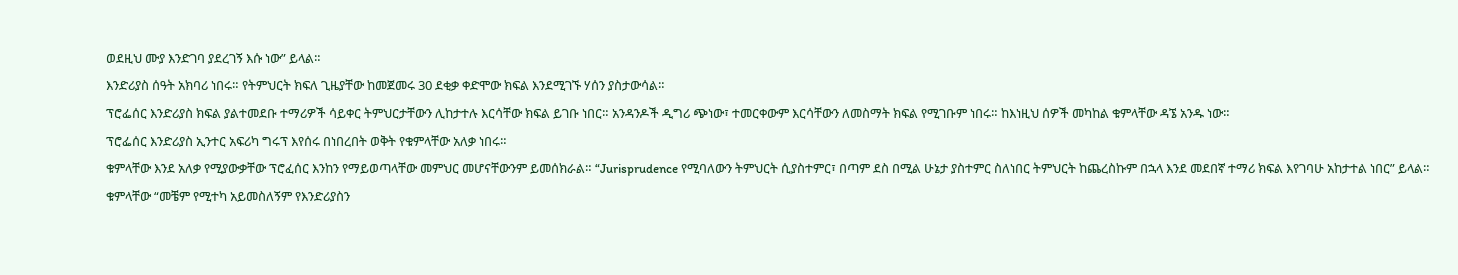ወደዚህ ሙያ እንድገባ ያደረገኝ እሱ ነው” ይላል።
እንድሪያስ ሰዓት አክባሪ ነበሩ። የትምህርት ክፍለ ጊዜያቸው ከመጀመሩ 30 ደቂቃ ቀድሞው ክፍል እንደሚገኙ ሃሰን ያስታውሳል።
ፕሮፌሰር እንድሪያስ ክፍል ያልተመደቡ ተማሪዎች ሳይቀር ትምህርታቸውን ሊከታተሉ እርሳቸው ክፍል ይገቡ ነበር። አንዳንዶች ዲግሪ ጭነው፣ ተመርቀውም እርሳቸውን ለመስማት ክፍል የሚገቡም ነበሩ። ከእነዚህ ሰዎች መካከል ቁምላቸው ዳኜ አንዱ ነው።
ፕሮፌሰር እንድሪያስ ኢንተር አፍሪካ ግሩፕ እየሰሩ በነበረበት ወቅት የቁምላቸው አለቃ ነበሩ።
ቁምላቸው እንደ አለቃ የሚያውቃቸው ፕሮፈሰር እንከን የማይወጣላቸው መምህር መሆናቸውንም ይመሰክራል። “Jurisprudence የሚባለውን ትምህርት ሲያስተምር፣ በጣም ደስ በሚል ሁኔታ ያስተምር ስለነበር ትምህርት ከጨረስኩም በኋላ እንደ መደበኛ ተማሪ ክፍል እየገባሁ አከታተል ነበር” ይላል።
ቁምላቸው “መቼም የሚተካ አይመስለኝም የእንድሪያስን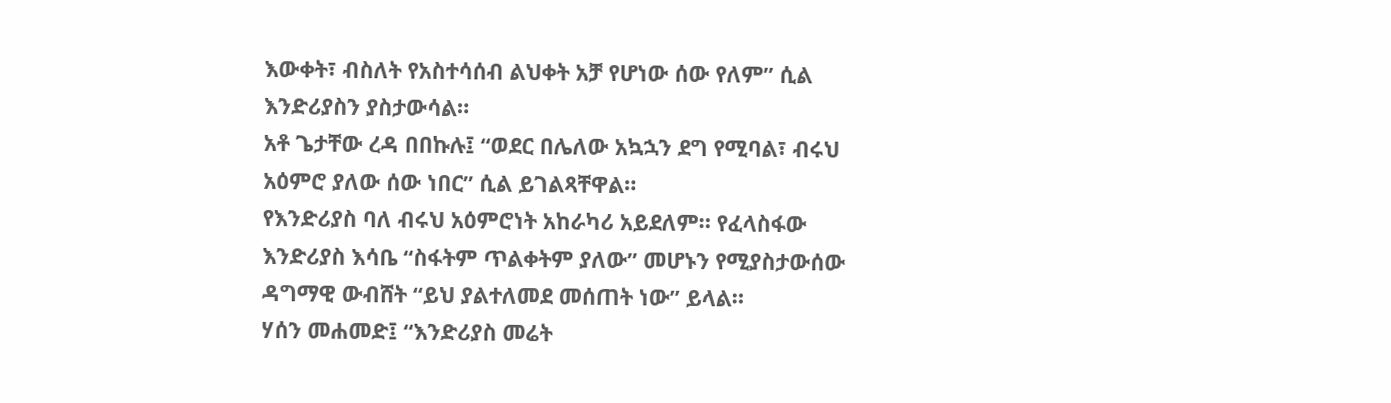እውቀት፣ ብስለት የአስተሳሰብ ልህቀት አቻ የሆነው ሰው የለም” ሲል እንድሪያስን ያስታውሳል።
አቶ ጌታቸው ረዳ በበኩሉ፤ “ወደር በሌለው አኳኋን ደግ የሚባል፣ ብሩህ አዕምሮ ያለው ሰው ነበር” ሲል ይገልጻቸዋል።
የእንድሪያስ ባለ ብሩህ አዕምሮነት አከራካሪ አይደለም። የፈላስፋው እንድሪያስ እሳቤ “ስፋትም ጥልቀትም ያለው” መሆኑን የሚያስታውሰው ዳግማዊ ውብሸት “ይህ ያልተለመደ መሰጠት ነው” ይላል።
ሃሰን መሐመድ፤ “እንድሪያስ መሬት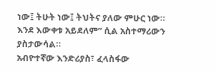ነው፤ ትሁት ነው፤ ትህትና ያለው ምሁር ነው። እንደ እውቀቱ አይደለም” ሲል አስተማሪውን ያስታውሳል።
አብዮተኛው እንድሪያስ፣ ፈላስፋው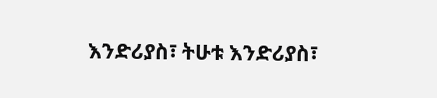እንድሪያስ፣ ትሁቱ እንድሪያስ፣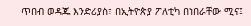ጥበብ ወዳጁ እንድሪያስ፣ በኢትዮጵያ ፖለቲካ በነበራቸው ሚና፤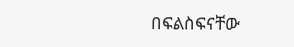በፍልስፍናቸው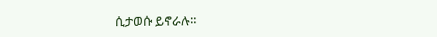ሲታወሱ ይኖራሉ።